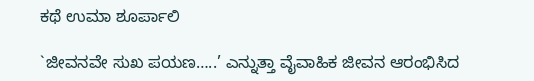ಕಥೆ ಉಮಾ ಶೂರ್ಪಾಲಿ

`ಜೀವನವೇ ಸುಖ ಪಯಣ…..’ ಎನ್ನುತ್ತಾ ವೈವಾಹಿಕ ಜೀವನ ಆರಂಭಿಸಿದ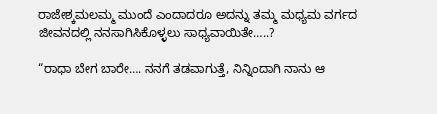ರಾಜೇಶ್ಕಮಲಮ್ಮ ಮುಂದೆ ಎಂದಾದರೂ ಅದನ್ನು ತಮ್ಮ ಮಧ್ಯಮ ವರ್ಗದ ಜೀವನದಲ್ಲಿ ನನಸಾಗಿಸಿಕೊಳ್ಳಲು ಸಾಧ್ಯವಾಯಿತೇ…..?

“ರಾಧಾ ಬೇಗ ಬಾರೇ…. ನನಗೆ ತಡವಾಗುತ್ತೆ, ನಿನ್ನಿಂದಾಗಿ ನಾನು ಆ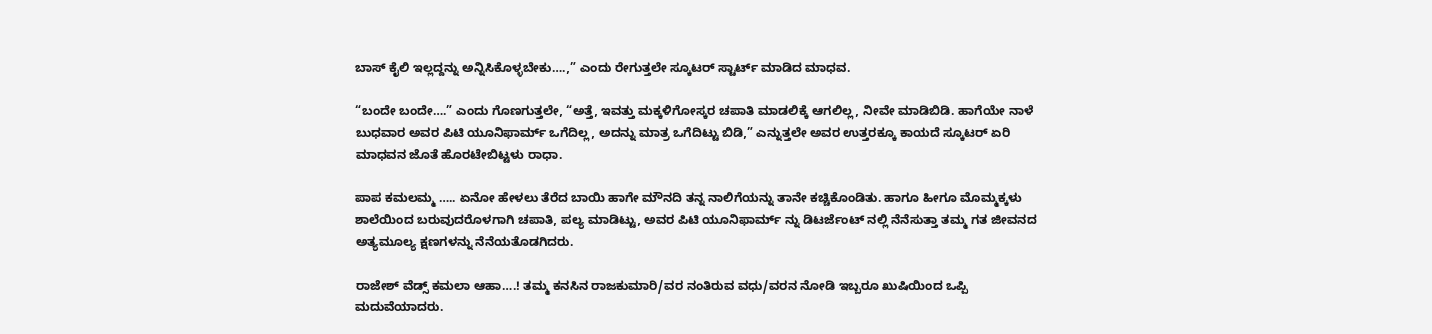ಬಾಸ್‌ ಕೈಲಿ ಇಲ್ಲದ್ದನ್ನು ಅನ್ನಿಸಿಕೊಳ್ಳಬೇಕು….,” ಎಂದು ರೇಗುತ್ತಲೇ ಸ್ಕೂಟರ್‌ ಸ್ಟಾರ್ಟ್‌ ಮಾಡಿದ ಮಾಧವ.

“ಬಂದೇ ಬಂದೇ….” ಎಂದು ಗೊಣಗುತ್ತಲೇ, “ಅತ್ತೆ, ಇವತ್ತು ಮಕ್ಕಳಿಗೋಸ್ಕರ ಚಪಾತಿ ಮಾಡಲಿಕ್ಕೆ ಆಗಲಿಲ್ಲ, ನೀವೇ ಮಾಡಿಬಿಡಿ. ಹಾಗೆಯೇ ನಾಳೆ ಬುಧವಾರ ಅವರ ಪಿಟಿ ಯೂನಿಫಾರ್ಮ್ ಒಗೆದಿಲ್ಲ, ಅದನ್ನು ಮಾತ್ರ ಒಗೆದಿಟ್ಟು ಬಿಡಿ,” ಎನ್ನುತ್ತಲೇ ಅವರ ಉತ್ತರಕ್ಕೂ ಕಾಯದೆ ಸ್ಕೂಟರ್‌ ಏರಿ ಮಾಧವನ ಜೊತೆ ಹೊರಟೇಬಿಟ್ಟಳು ರಾಧಾ.

ಪಾಪ ಕಮಲಮ್ಮ ….. ಏನೋ ಹೇಳಲು ತೆರೆದ ಬಾಯಿ ಹಾಗೇ ಮೌನದಿ ತನ್ನ ನಾಲಿಗೆಯನ್ನು ತಾನೇ ಕಚ್ಚಿಕೊಂಡಿತು. ಹಾಗೂ ಹೀಗೂ ಮೊಮ್ಮಕ್ಕಳು ಶಾಲೆಯಿಂದ ಬರುವುದರೊಳಗಾಗಿ ಚಪಾತಿ, ಪಲ್ಯ ಮಾಡಿಟ್ಟು, ಅವರ ಪಿಟಿ ಯೂನಿಫಾರ್ಮ್ ನ್ನು ಡಿಟರ್ಜೆಂಟ್‌ ನಲ್ಲಿ ನೆನೆಸುತ್ತಾ ತಮ್ಮ ಗತ ಜೀವನದ ಅತ್ಯಮೂಲ್ಯ ಕ್ಷಣಗಳನ್ನು ನೆನೆಯತೊಡಗಿದರು.

ರಾಜೇಶ್‌ ವೆಡ್ಸ್ ಕಮಲಾ ಆಹಾ….! ತಮ್ಮ ಕನಸಿನ ರಾಜಕುಮಾರಿ/ವರ ನಂತಿರುವ ವಧು/ವರನ ನೋಡಿ ಇಬ್ಬರೂ ಖುಷಿಯಿಂದ ಒಪ್ಪಿ ಮದುವೆಯಾದರು.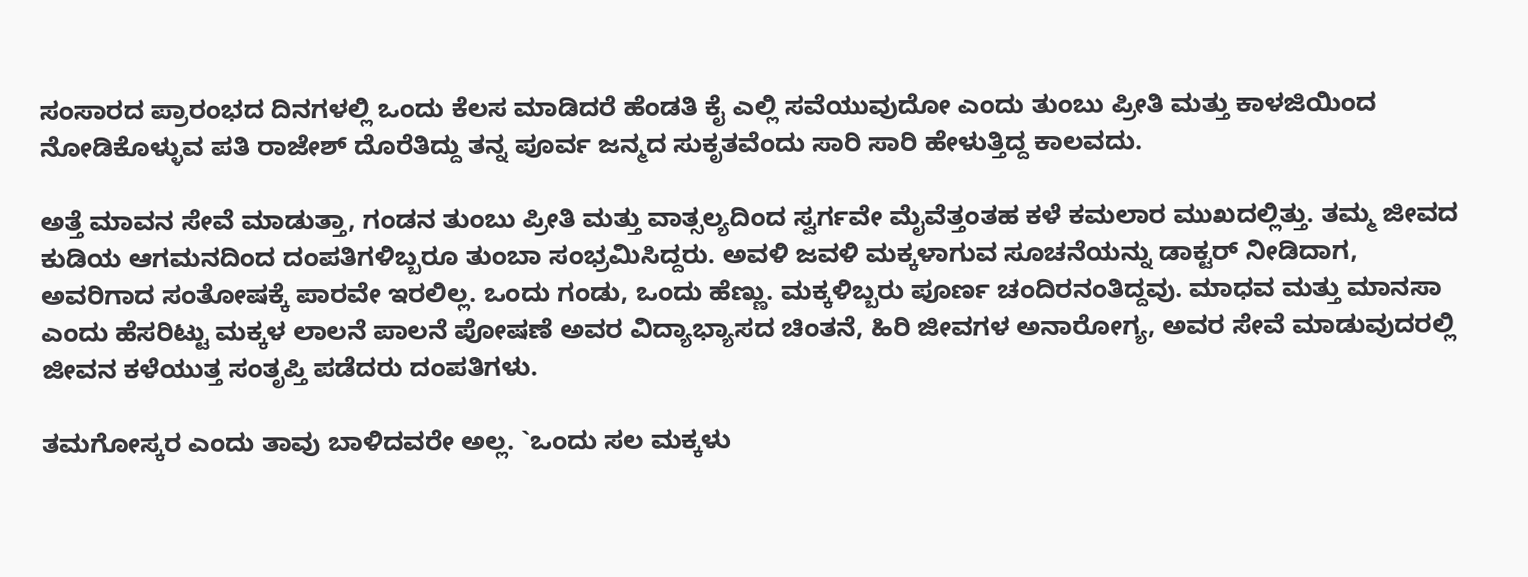ಸಂಸಾರದ ಪ್ರಾರಂಭದ ದಿನಗಳಲ್ಲಿ ಒಂದು ಕೆಲಸ ಮಾಡಿದರೆ ಹೆಂಡತಿ ಕೈ ಎಲ್ಲಿ ಸವೆಯುವುದೋ ಎಂದು ತುಂಬು ಪ್ರೀತಿ ಮತ್ತು ಕಾಳಜಿಯಿಂದ ನೋಡಿಕೊಳ್ಳುವ ಪತಿ ರಾಜೇಶ್‌ ದೊರೆತಿದ್ದು ತನ್ನ ಪೂರ್ವ ಜನ್ಮದ ಸುಕೃತವೆಂದು ಸಾರಿ ಸಾರಿ ಹೇಳುತ್ತಿದ್ದ ಕಾಲವದು.

ಅತ್ತೆ ಮಾವನ ಸೇವೆ ಮಾಡುತ್ತಾ, ಗಂಡನ ತುಂಬು ಪ್ರೀತಿ ಮತ್ತು ವಾತ್ಸಲ್ಯದಿಂದ ಸ್ವರ್ಗವೇ ಮೈವೆತ್ತಂತಹ ಕಳೆ ಕಮಲಾರ ಮುಖದಲ್ಲಿತ್ತು. ತಮ್ಮ ಜೀವದ ಕುಡಿಯ ಆಗಮನದಿಂದ ದಂಪತಿಗಳಿಬ್ಬರೂ ತುಂಬಾ ಸಂಭ್ರಮಿಸಿದ್ದರು. ಅವಳಿ ಜವಳಿ ಮಕ್ಕಳಾಗುವ ಸೂಚನೆಯನ್ನು ಡಾಕ್ಟರ್‌ ನೀಡಿದಾಗ, ಅವರಿಗಾದ ಸಂತೋಷಕ್ಕೆ ಪಾರವೇ ಇರಲಿಲ್ಲ. ಒಂದು ಗಂಡು, ಒಂದು ಹೆಣ್ಣು. ಮಕ್ಕಳಿಬ್ಬರು ಪೂರ್ಣ ಚಂದಿರನಂತಿದ್ದವು. ಮಾಧವ ಮತ್ತು ಮಾನಸಾ ಎಂದು ಹೆಸರಿಟ್ಟು ಮಕ್ಕಳ ಲಾಲನೆ ಪಾಲನೆ ಪೋಷಣೆ ಅವರ ವಿದ್ಯಾಭ್ಯಾಸದ ಚಿಂತನೆ, ಹಿರಿ ಜೀವಗಳ ಅನಾರೋಗ್ಯ, ಅವರ ಸೇವೆ ಮಾಡುವುದರಲ್ಲಿ ಜೀವನ ಕಳೆಯುತ್ತ ಸಂತೃಪ್ತಿ ಪಡೆದರು ದಂಪತಿಗಳು.

ತಮಗೋಸ್ಕರ ಎಂದು ತಾವು ಬಾಳಿದವರೇ ಅಲ್ಲ. `ಒಂದು ಸಲ ಮಕ್ಕಳು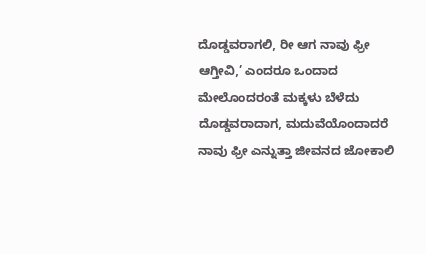ದೊಡ್ಡವರಾಗಲಿ, ರೀ ಆಗ ನಾವು ಫ್ರೀ ಆಗ್ತೀವಿ,’ ಎಂದರೂ ಒಂದಾದ ಮೇಲೊಂದರಂತೆ ಮಕ್ಕಳು ಬೆಳೆದು ದೊಡ್ಡವರಾದಾಗ, ಮದುವೆಯೊಂದಾದರೆ ನಾವು ಫ್ರೀ ಎನ್ನುತ್ತಾ ಜೀವನದ ಜೋಕಾಲಿ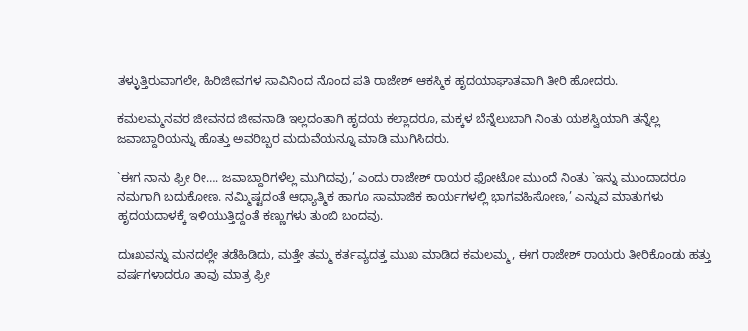ತಳ್ಳುತ್ತಿರುವಾಗಲೇ, ಹಿರಿಜೀವಗಳ ಸಾವಿನಿಂದ ನೊಂದ ಪತಿ ರಾಜೇಶ್‌ ಆಕಸ್ಮಿಕ ಹೃದಯಾಘಾತವಾಗಿ ತೀರಿ ಹೋದರು.

ಕಮಲಮ್ಮನವರ ಜೀವನದ ಜೀವನಾಡಿ ಇಲ್ಲದಂತಾಗಿ ಹೃದಯ ಕಲ್ಲಾದರೂ, ಮಕ್ಕಳ ಬೆನ್ನೆಲುಬಾಗಿ ನಿಂತು ಯಶಸ್ವಿಯಾಗಿ ತನ್ನೆಲ್ಲ ಜವಾಬ್ದಾರಿಯನ್ನು ಹೊತ್ತು ಅವರಿಬ್ಬರ ಮದುವೆಯನ್ನೂ ಮಾಡಿ ಮುಗಿಸಿದರು.

`ಈಗ ನಾನು ಫ್ರೀ ರೀ…. ಜವಾಬ್ದಾರಿಗಳೆಲ್ಲ ಮುಗಿದವು,’ ಎಂದು ರಾಜೇಶ್‌ ರಾಯರ ಫೋಟೋ ಮುಂದೆ ನಿಂತು `ಇನ್ನು ಮುಂದಾದರೂ ನಮಗಾಗಿ ಬದುಕೋಣ. ನಮ್ಮಿಷ್ಟದಂತೆ ಆಧ್ಯಾತ್ಮಿಕ ಹಾಗೂ ಸಾಮಾಜಿಕ ಕಾರ್ಯಗಳಲ್ಲಿ ಭಾಗವಹಿಸೋಣ,’ ಎನ್ನುವ ಮಾತುಗಳು ಹೃದಯದಾಳಕ್ಕೆ ಇಳಿಯುತ್ತಿದ್ದಂತೆ ಕಣ್ಣುಗಳು ತುಂಬಿ ಬಂದವು.

ದುಃಖವನ್ನು ಮನದಲ್ಲೇ ತಡೆಹಿಡಿದು, ಮತ್ತೇ ತಮ್ಮ ಕರ್ತವ್ಯದತ್ತ ಮುಖ ಮಾಡಿದ ಕಮಲಮ್ಮ, ಈಗ ರಾಜೇಶ್‌ ರಾಯರು ತೀರಿಕೊಂಡು ಹತ್ತು ವರ್ಷಗಳಾದರೂ ತಾವು ಮಾತ್ರ ಫ್ರೀ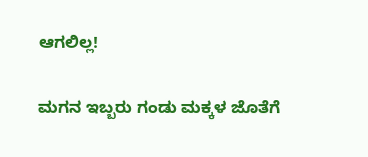ಆಗಲಿಲ್ಲ!

ಮಗನ ಇಬ್ಬರು ಗಂಡು ಮಕ್ಕಳ ಜೊತೆಗೆ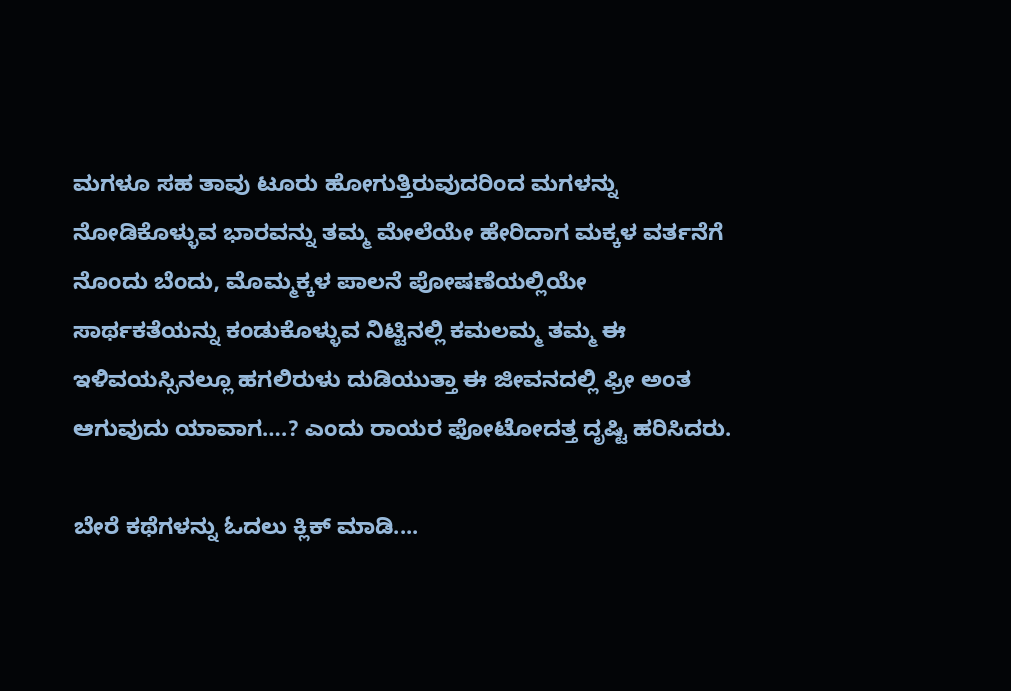ಮಗಳೂ ಸಹ ತಾವು ಟೂರು ಹೋಗುತ್ತಿರುವುದರಿಂದ ಮಗಳನ್ನು ನೋಡಿಕೊಳ್ಳುವ ಭಾರವನ್ನು ತಮ್ಮ ಮೇಲೆಯೇ ಹೇರಿದಾಗ ಮಕ್ಕಳ ವರ್ತನೆಗೆ ನೊಂದು ಬೆಂದು, ಮೊಮ್ಮಕ್ಕಳ ಪಾಲನೆ ಪೋಷಣೆಯಲ್ಲಿಯೇ ಸಾರ್ಥಕತೆಯನ್ನು ಕಂಡುಕೊಳ್ಳುವ ನಿಟ್ಟಿನಲ್ಲಿ ಕಮಲಮ್ಮ ತಮ್ಮ ಈ ಇಳಿವಯಸ್ಸಿನಲ್ಲೂ ಹಗಲಿರುಳು ದುಡಿಯುತ್ತಾ ಈ ಜೀವನದಲ್ಲಿ ಫ್ರೀ ಅಂತ ಆಗುವುದು ಯಾವಾಗ….? ಎಂದು ರಾಯರ ಫೋಟೋದತ್ತ ದೃಷ್ಟಿ ಹರಿಸಿದರು.

ಬೇರೆ ಕಥೆಗಳನ್ನು ಓದಲು ಕ್ಲಿಕ್ ಮಾಡಿ....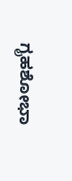ಗೃಹಶೋಭಾ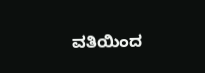ವತಿಯಿಂದ